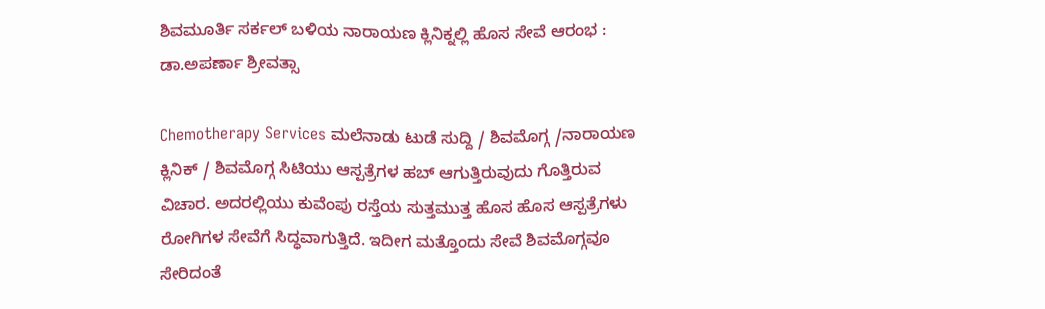ಶಿವಮೂರ್ತಿ ಸರ್ಕಲ್ ಬಳಿಯ ನಾರಾಯಣ ಕ್ಲಿನಿಕ್ನಲ್ಲಿ ಹೊಸ ಸೇವೆ ಆರಂಭ : ಡಾ.ಅಪರ್ಣಾ ಶ್ರೀವತ್ಸಾ

Chemotherapy Services ಮಲೆನಾಡು ಟುಡೆ ಸುದ್ದಿ / ಶಿವಮೊಗ್ಗ /ನಾರಾಯಣ ಕ್ಲಿನಿಕ್‌ / ಶಿವಮೊಗ್ಗ ಸಿಟಿಯು ಆಸ್ಪತ್ರೆಗಳ ಹಬ್ ಆಗುತ್ತಿರುವುದು ಗೊತ್ತಿರುವ ವಿಚಾರ. ಅದರಲ್ಲಿಯು ಕುವೆಂಪು ರಸ್ತೆಯ ಸುತ್ತಮುತ್ತ ಹೊಸ ಹೊಸ ಆಸ್ಪತ್ರೆಗಳು ರೋಗಿಗಳ ಸೇವೆಗೆ ಸಿದ್ಧವಾಗುತ್ತಿದೆ. ಇದೀಗ ಮತ್ತೊಂದು ಸೇವೆ ಶಿವಮೊಗ್ಗವೂ ಸೇರಿದಂತೆ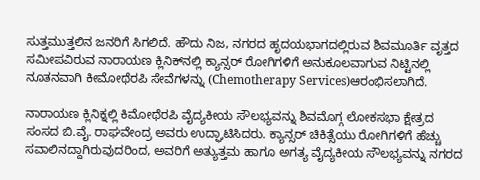ಸುತ್ತಮುತ್ತಲಿನ ಜನರಿಗೆ ಸಿಗಲಿದೆ. ಹೌದು ನಿಜ, ನಗರದ ಹೃದಯಭಾಗದಲ್ಲಿರುವ ಶಿವಮೂರ್ತಿ ವೃತ್ತದ ಸಮೀಪವಿರುವ ನಾರಾಯಣ ಕ್ಲಿನಿಕ್‌ನಲ್ಲಿ ಕ್ಯಾನ್ಸರ್ ರೋಗಿಗಳಿಗೆ ಅನುಕೂಲವಾಗುವ ನಿಟ್ಟಿನಲ್ಲಿ ನೂತನವಾಗಿ ಕೀಮೋಥೆರಪಿ ಸೇವೆಗಳನ್ನು (Chemotherapy Services)ಆರಂಭಿಸಲಾಗಿದೆ.

ನಾರಾಯಣ ಕ್ಲಿನಿಕ್ನಲ್ಲಿ ಕಿಮೋಥೆರಪಿ ವೈದ್ಯಕೀಯ ಸೌಲಭ್ಯವನ್ನು ಶಿವಮೊಗ್ಗ ಲೋಕಸಭಾ ಕ್ಷೇತ್ರದ ಸಂಸದ ಬಿ.ವೈ. ರಾಘವೇಂದ್ರ ಅವರು ಉದ್ಘಾಟಿಸಿದರು. ಕ್ಯಾನ್ಸರ್ ಚಿಕಿತ್ಸೆಯು ರೋಗಿಗಳಿಗೆ ಹೆಚ್ಚು ಸವಾಲಿನದ್ದಾಗಿರುವುದರಿಂದ, ಅವರಿಗೆ ಅತ್ಯುತ್ತಮ ಹಾಗೂ ಅಗತ್ಯ ವೈದ್ಯಕೀಯ ಸೌಲಭ್ಯವನ್ನು ನಗರದ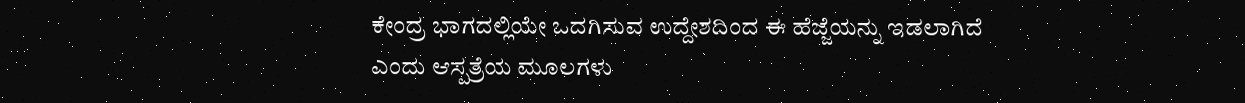ಕೇಂದ್ರ ಭಾಗದಲ್ಲಿಯೇ ಒದಗಿಸುವ ಉದ್ದೇಶದಿಂದ ಈ ಹೆಜ್ಜೆಯನ್ನು ಇಡಲಾಗಿದೆ ಎಂದು ಆಸ್ಪತ್ರೆಯ ಮೂಲಗಳು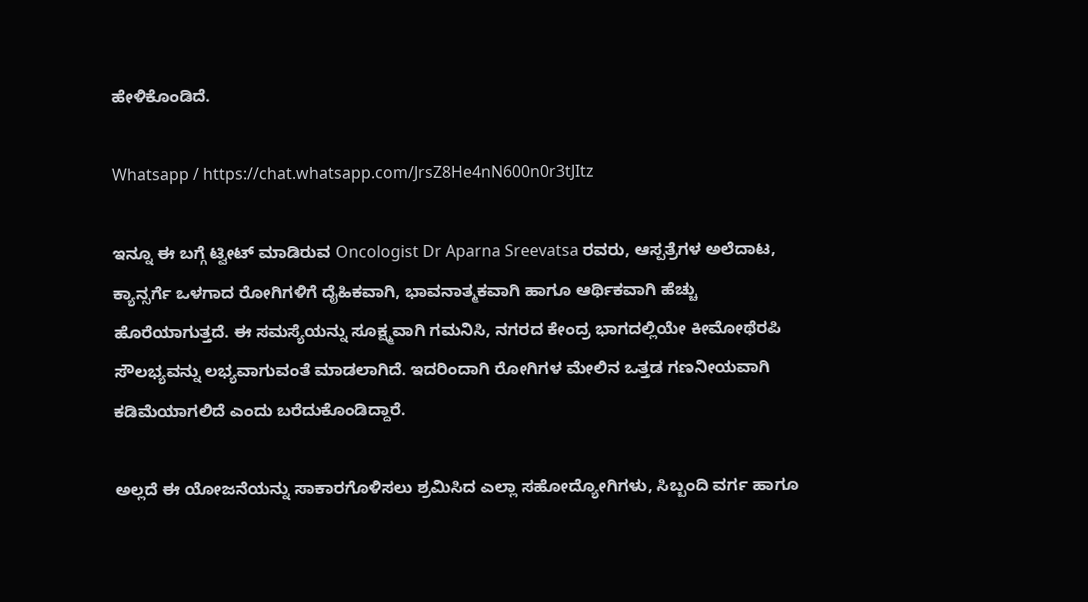ಹೇಳಿಕೊಂಡಿದೆ.

Whatsapp / https://chat.whatsapp.com/JrsZ8He4nN600n0r3tJItz

ಇನ್ನೂ ಈ ಬಗ್ಗೆ ಟ್ವೀಟ್ ಮಾಡಿರುವ Oncologist Dr Aparna Sreevatsa ರವರು, ಆಸ್ಪತ್ರೆಗಳ ಅಲೆದಾಟ, ಕ್ಯಾನ್ಸರ್ಗೆ ಒಳಗಾದ ರೋಗಿಗಳಿಗೆ ದೈಹಿಕವಾಗಿ, ಭಾವನಾತ್ಮಕವಾಗಿ ಹಾಗೂ ಆರ್ಥಿಕವಾಗಿ ಹೆಚ್ಚು ಹೊರೆಯಾಗುತ್ತದೆ. ಈ ಸಮಸ್ಯೆಯನ್ನು ಸೂಕ್ಷ್ಮವಾಗಿ ಗಮನಿಸಿ, ನಗರದ ಕೇಂದ್ರ ಭಾಗದಲ್ಲಿಯೇ ಕೀಮೋಥೆರಪಿ ಸೌಲಭ್ಯವನ್ನು ಲಭ್ಯವಾಗುವಂತೆ ಮಾಡಲಾಗಿದೆ. ಇದರಿಂದಾಗಿ ರೋಗಿಗಳ ಮೇಲಿನ ಒತ್ತಡ ಗಣನೀಯವಾಗಿ ಕಡಿಮೆಯಾಗಲಿದೆ ಎಂದು ಬರೆದುಕೊಂಡಿದ್ದಾರೆ.

ಅಲ್ಲದೆ ಈ ಯೋಜನೆಯನ್ನು ಸಾಕಾರಗೊಳಿಸಲು ಶ್ರಮಿಸಿದ ಎಲ್ಲಾ ಸಹೋದ್ಯೋಗಿಗಳು, ಸಿಬ್ಬಂದಿ ವರ್ಗ ಹಾಗೂ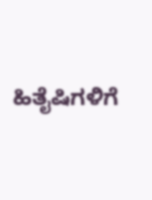ಹಿತೈಷಿಗಳಿಗೆ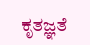ಕೃತಜ್ಞತೆ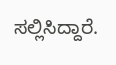ಸಲ್ಲಿಸಿದ್ದಾರೆ.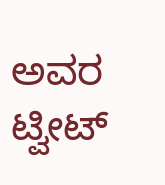ಅವರ ಟ್ವೀಟ್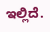ಇಲ್ಲಿದೆ.